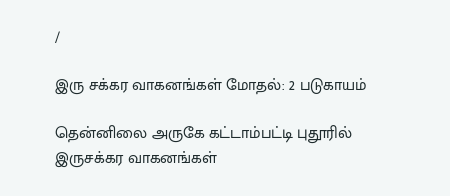/

இரு சக்கர வாகனங்கள் மோதல்: 2 படுகாயம்

தென்னிலை அருகே கட்டாம்பட்டி புதூரில் இருசக்கர வாகனங்கள்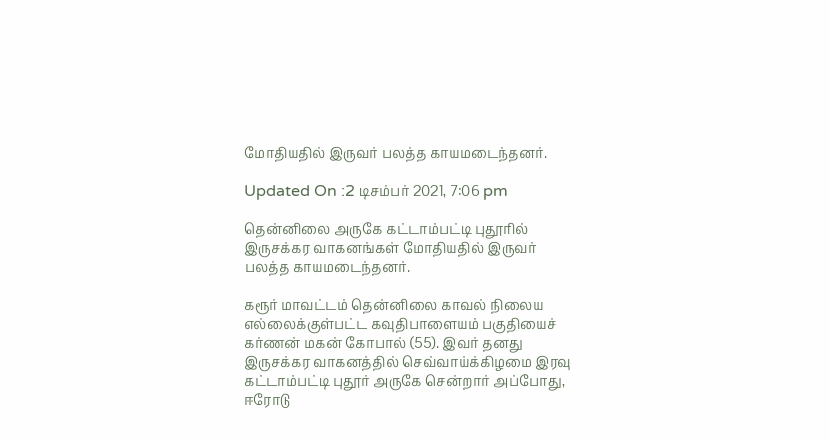மோதியதில் இருவர் பலத்த காயமடைந்தனர்.

Updated On :2 டிசம்பர் 2021, 7:06 pm

தென்னிலை அருகே கட்டாம்பட்டி புதூரில் இருசக்கர வாகனங்கள் மோதியதில் இருவர் பலத்த காயமடைந்தனர்.

கரூர் மாவட்டம் தென்னிலை காவல் நிலைய எல்லைக்குள்பட்ட கவுதிபாளையம் பகுதியைச் கர்ணன் மகன் கோபால் (55). இவர் தனது இருசக்கர வாகனத்தில் செவ்வாய்க்கிழமை இரவு கட்டாம்பட்டி புதூர் அருகே சென்றார் அப்போது, ஈரோடு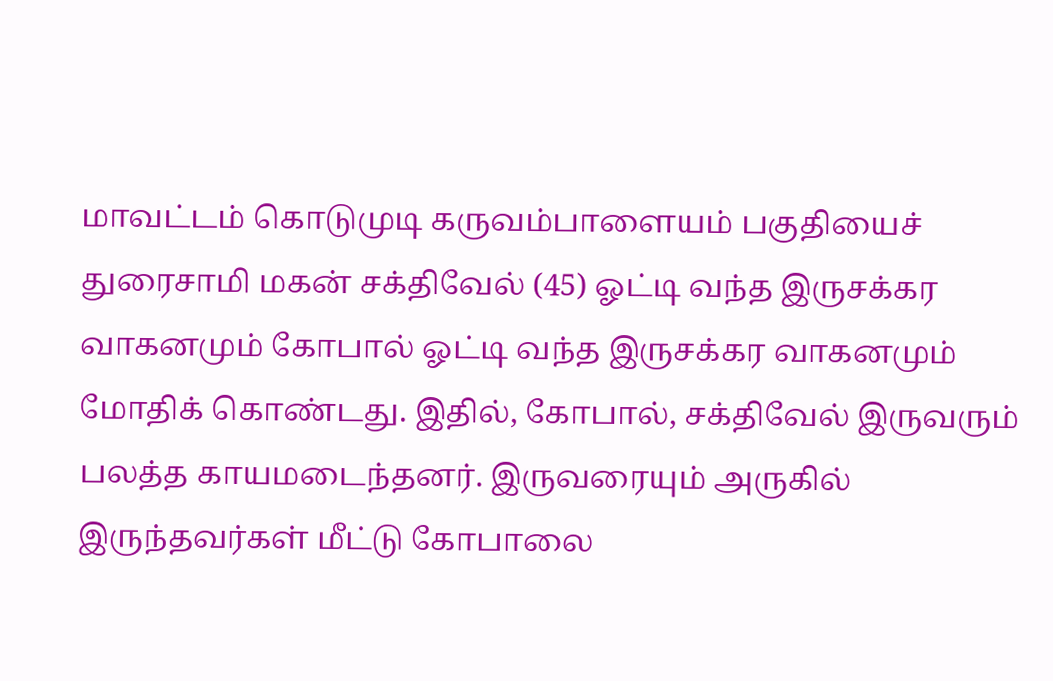மாவட்டம் கொடுமுடி கருவம்பாளையம் பகுதியைச் துரைசாமி மகன் சக்திவேல் (45) ஓட்டி வந்த இருசக்கர வாகனமும் கோபால் ஓட்டி வந்த இருசக்கர வாகனமும் மோதிக் கொண்டது. இதில், கோபால், சக்திவேல் இருவரும் பலத்த காயமடைந்தனர். இருவரையும் அருகில் இருந்தவர்கள் மீட்டு கோபாலை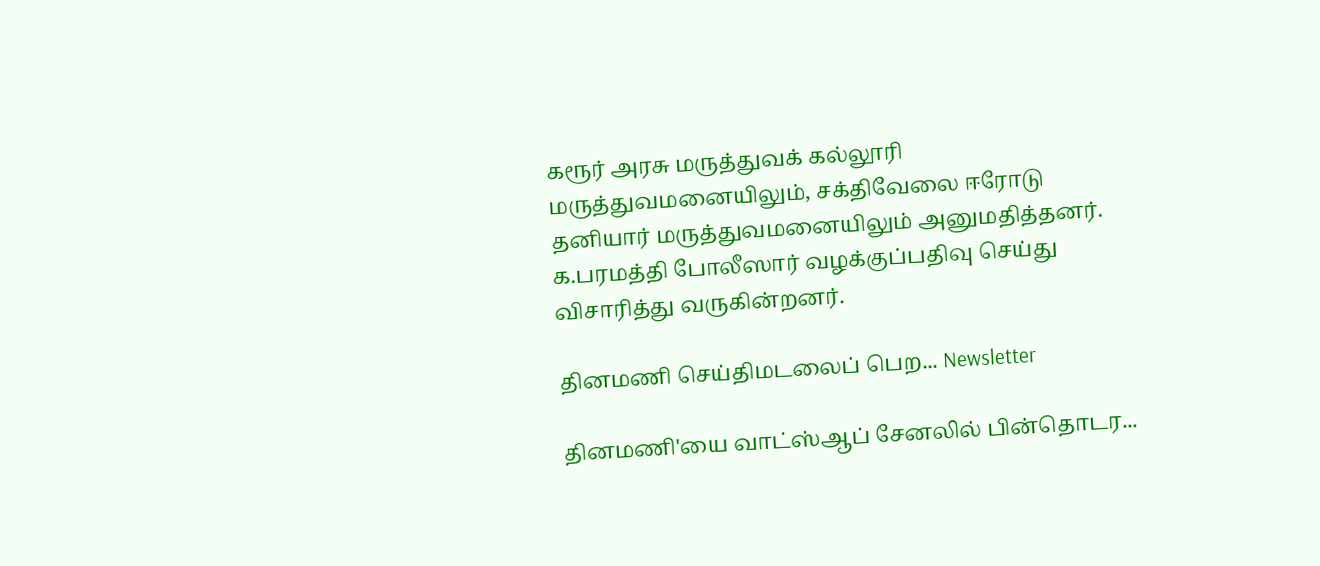கரூர் அரசு மருத்துவக் கல்லூரி மருத்துவமனையிலும், சக்திவேலை ஈரோடு தனியார் மருத்துவமனையிலும் அனுமதித்தனர். க.பரமத்தி போலீஸார் வழக்குப்பதிவு செய்து விசாரித்து வருகின்றனர்.

தினமணி செய்திமடலைப் பெற... Newsletter

தினமணி'யை வாட்ஸ்ஆப் சேனலில் பின்தொடர...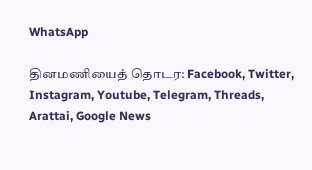WhatsApp

தினமணியைத் தொடர: Facebook, Twitter, Instagram, Youtube, Telegram, Threads, Arattai, Google News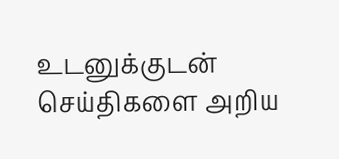உடனுக்குடன் செய்திகளை அறிய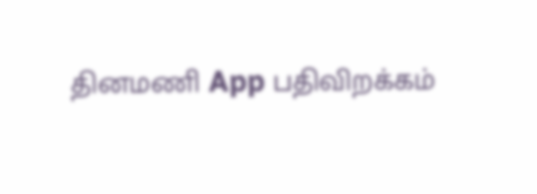தினமணி App பதிவிறக்கம்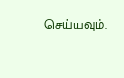செய்யவும்.